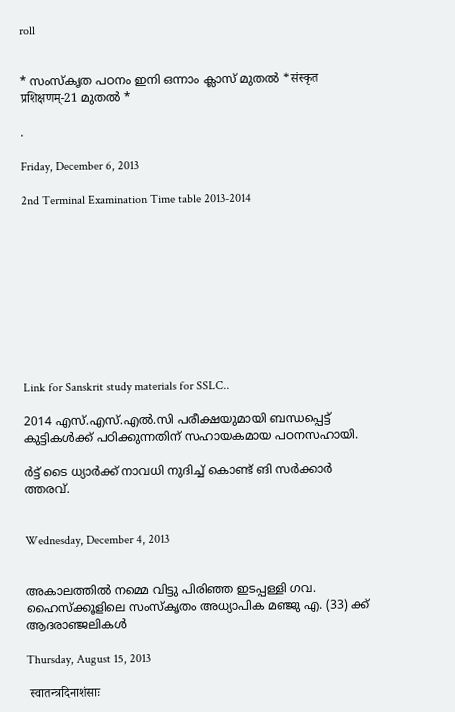roll


* സംസ്കൃത പഠനം ഇനി ഒന്നാം ക്ലാസ് മുതല്‍ *संस्कृत प्रशिक्षणम्-21 മുതല്‍ *

.

Friday, December 6, 2013

2nd Terminal Examination Time table 2013-2014










Link for Sanskrit study materials for SSLC..

2014 എസ്.എസ്.എല്‍.സി പരീക്ഷയുമായി ബന്ധപ്പെട്ട് കുട്ടികള്‍ക്ക് പഠിക്കുന്നതിന് സഹായകമായ പഠനസഹായി.

ര്‍ട്ട് ടൈ ധ്യാര്‍ക്ക്‌ നാവധി നുദിച്ച്‌ കൊണ്ട്‌ ങി സര്‍ക്കാര്‍ ത്തരവ്.


Wednesday, December 4, 2013


അകാലത്തില്‍ നമ്മെ വിട്ടു പിരിഞ്ഞ ഇടപ്പള്ളി ഗവ. ഹൈസ്ക്കൂളിലെ സംസ്കൃതം അധ്യാപിക മഞ്ജു എ. (33) ക്ക് ആദരാഞ്ജലികള്‍

Thursday, August 15, 2013

 स्वातन्त्रदिनाशंसाः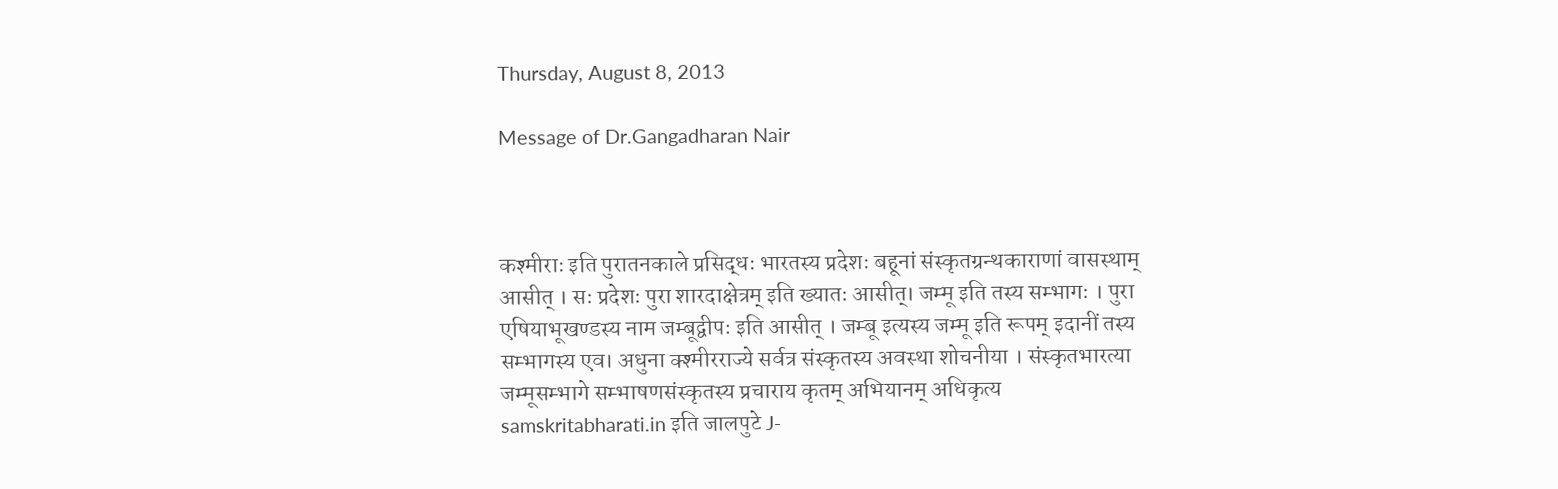Thursday, August 8, 2013

Message of Dr.Gangadharan Nair



कश्मीराः इति पुरातनकाले प्रसिद्धः भारतस्य प्रदेशः बहूनां संस्कृतग्रन्थकाराणां वासस्थाम् आसीत् । सः प्रदेशः पुरा शारदाक्षेत्रम् इति ख्यातः आसीत्। जम्मू इति तस्य सम्भागः । पुरा एषियाभूखण्डस्य नाम जम्बूद्वीपः इति आसीत् । जम्बू इत्यस्य जम्मू इति रूपम् इदानीं तस्य सम्भागस्य एव। अधुना क्श्मीरराज्ये सर्वत्र संस्कृतस्य अवस्था शोचनीया । संस्कृतभारत्या जम्मूसम्भागे सम्भाषणसंस्कृतस्य प्रचाराय कृतम् अभियानम् अधिकृत्य samskritabharati.in इति जालपुटे J-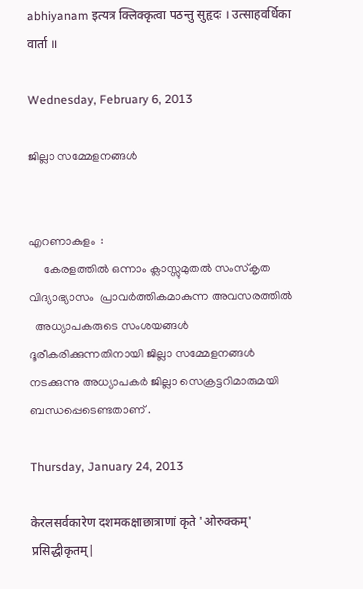abhiyanam इत्यत्र क्लिक्कृत्वा पठन्तु सुहृदः । उत्साहवर्धिका वार्ता ॥

Wednesday, February 6, 2013

ജില്ലാ സമ്മേളനങ്ങള്‍


എറണാകുളം  :
     കേരളത്തില്‍ ഒന്നാം ക്ലാസ്സുമുതല്‍ സംസ്കൃത  വിദ്യാഭ്യാസം  പ്രാവര്‍ത്തികമാകുന്ന അവസരത്തില്‍
  അധ്യാപകരുടെ സംശയങ്ങള്‍ ദൂരീകരിക്കുന്നതിനായി ജില്ലാ സമ്മേളനങ്ങള്‍ നടക്കുന്നു അധ്യാപകര്‍ ജില്ലാ സെക്രട്ടറിമാരുമയി ബന്ധപ്പെടെണ്ടതാണ് .

Thursday, January 24, 2013

केरलसर्वकारेण दशमकक्षाछात्राणां कृते 'ओरुक्कम्' प्रसिद्धीकृतम्|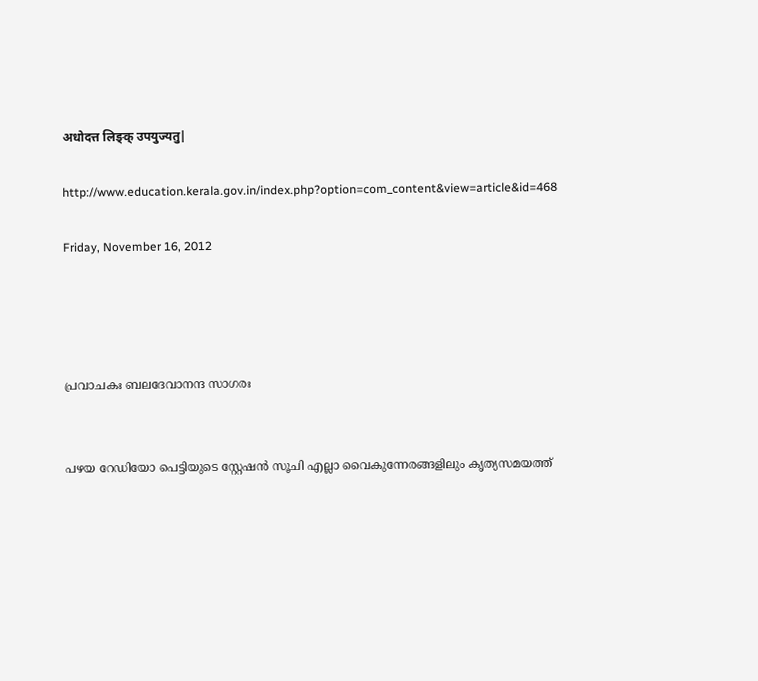अधोदत्त लिङ्क् उपयुज्यतु|

http://www.education.kerala.gov.in/index.php?option=com_content&view=article&id=468

Friday, November 16, 2012




പ്രവാചകഃ ബലദേവാനന്ദ സാഗരഃ


പഴയ റേഡിയോ പെട്ടിയുടെ സ്റ്റേഷന്‍ സൂചി എല്ലാ വൈകുന്നേരങ്ങളിലും കൃത്യസമയത്ത്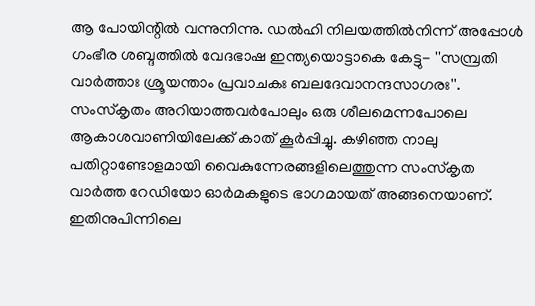ആ പോയിന്റില്‍ വന്നുനിന്നു. ഡല്‍ഹി നിലയത്തില്‍നിന്ന് അപ്പോള്‍ ഗംഭീര ശബ്ദത്തില്‍ വേദഭാഷ ഇന്ത്യയൊട്ടാകെ കേട്ടു- ''സമ്പ്രതി വാര്‍ത്താഃ ശ്രൂയന്താം പ്രവാചകഃ ബലദേവാനന്ദസാഗരഃ''. സംസ്‌കൃതം അറിയാത്തവര്‍പോലും ഒരു ശീലമെന്നപോലെ ആകാശവാണിയിലേക്ക് കാത് കൂര്‍പ്പിച്ചു. കഴിഞ്ഞ നാലു പതിറ്റാണ്ടോളമായി വൈകുന്നേരങ്ങളിലെത്തുന്ന സംസ്‌കൃത വാര്‍ത്ത റേഡിയോ ഓര്‍മകളുടെ ഭാഗമായത് അങ്ങനെയാണ്. ഇതിനുപിന്നിലെ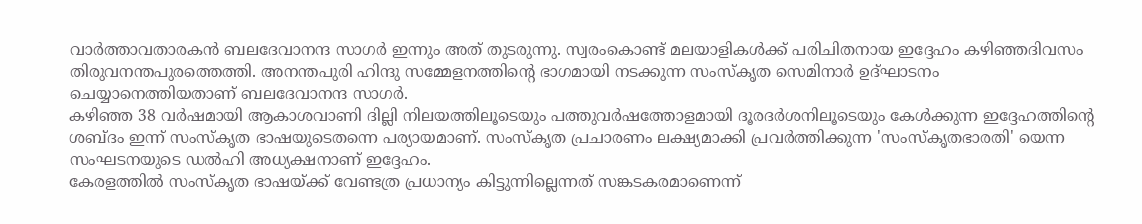വാര്‍ത്താവതാരകന്‍ ബലദേവാനന്ദ സാഗര്‍ ഇന്നും അത് തുടരുന്നു. സ്വരംകൊണ്ട് മലയാളികള്‍ക്ക് പരിചിതനായ ഇദ്ദേഹം കഴിഞ്ഞദിവസം തിരുവനന്തപുരത്തെത്തി. അനന്തപുരി ഹിന്ദു സമ്മേളനത്തിന്റെ ഭാഗമായി നടക്കുന്ന സംസ്‌കൃത സെമിനാര്‍ ഉദ്ഘാടനം ചെയ്യാനെത്തിയതാണ് ബലദേവാനന്ദ സാഗര്‍.
കഴിഞ്ഞ 38 വര്‍ഷമായി ആകാശവാണി ദില്ലി നിലയത്തിലൂടെയും പത്തുവര്‍ഷത്തോളമായി ദൂരദര്‍ശനിലൂടെയും കേള്‍ക്കുന്ന ഇദ്ദേഹത്തിന്റെ ശബ്ദം ഇന്ന് സംസ്‌കൃത ഭാഷയുടെതന്നെ പര്യായമാണ്. സംസ്‌കൃത പ്രചാരണം ലക്ഷ്യമാക്കി പ്രവര്‍ത്തിക്കുന്ന 'സംസ്‌കൃതഭാരതി' യെന്ന സംഘടനയുടെ ഡല്‍ഹി അധ്യക്ഷനാണ് ഇദ്ദേഹം.
കേരളത്തില്‍ സംസ്‌കൃത ഭാഷയ്ക്ക് വേണ്ടത്ര പ്രധാന്യം കിട്ടുന്നില്ലെന്നത് സങ്കടകരമാണെന്ന്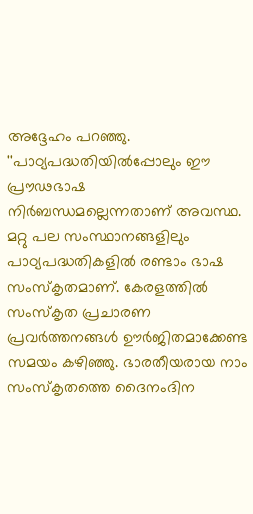അദ്ദേഹം പറഞ്ഞു. ''പാഠ്യപദ്ധതിയില്‍പ്പോലും ഈ പ്രൗഢഭാഷ നിര്‍ബന്ധമല്ലെന്നതാണ് അവസ്ഥ. മറ്റു പല സംസ്ഥാനങ്ങളിലും പാഠ്യപദ്ധതികളില്‍ രണ്ടാം ഭാഷ സംസ്‌കൃതമാണ്. കേരളത്തില്‍ സംസ്‌കൃത പ്രചാരണ പ്രവര്‍ത്തനങ്ങള്‍ ഊര്‍ജിതമാക്കേണ്ട സമയം കഴിഞ്ഞു. ഭാരതീയരായ നാം സംസ്‌കൃതത്തെ ദൈനംദിന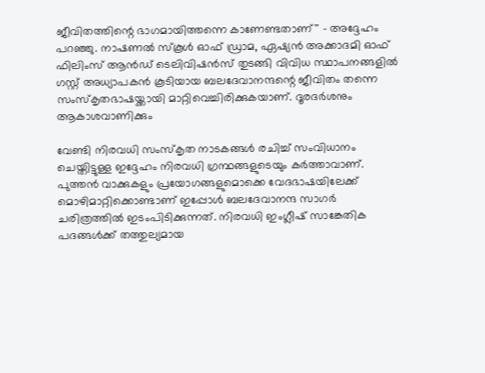ജീവിതത്തിന്റെ ഭാഗമായിത്തന്നെ കാണേണ്ടതാണ്'' - അദ്ദേഹം പറഞ്ഞു. നാഷണല്‍ സ്‌കൂള്‍ ഓഫ് ഡ്രാമ, ഏഷ്യന്‍ അക്കാദമി ഓഫ് ഫിലിംസ് ആന്‍ഡ് ടെലിവിഷന്‍സ് തുടങ്ങി വിവിധ സ്ഥാപനങ്ങളില്‍ ഗസ്റ്റ് അധ്യാപകന്‍ കൂടിയായ ബലദേവാനന്ദന്റെ ജീവിതം തന്നെ സംസ്‌കൃതഭാഷയ്ക്കായി മാറ്റിവെച്ചിരിക്കുകയാണ്. ദൂരദര്‍ശനും ആകാശവാണിക്കും

വേണ്ടി നിരവധി സംസ്‌കൃത നാടകങ്ങള്‍ രചിച്ച് സംവിധാനം ചെയ്തിട്ടുള്ള ഇദ്ദേഹം നിരവധി ഗ്രന്ഥങ്ങളുടെയും കര്‍ത്താവാണ്.
പുത്തന്‍ വാക്കുകളും പ്രയോഗങ്ങളുമൊക്കെ വേദഭാഷയിലേക്ക് മൊഴിമാറ്റിക്കൊണ്ടാണ് ഇപ്പോള്‍ ബലദേവാനന്ദ സാഗര്‍ ചരിത്രത്തില്‍ ഇടംപിടിക്കുന്നത്. നിരവധി ഇംഗ്ലീഷ് സാങ്കേതിക പദങ്ങള്‍ക്ക് തത്തുല്യമായ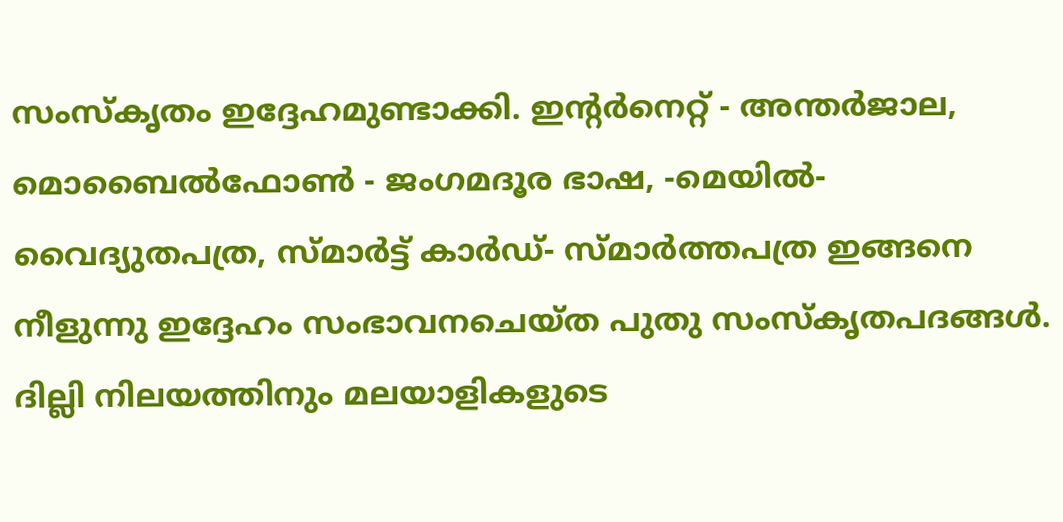സംസ്‌കൃതം ഇദ്ദേഹമുണ്ടാക്കി. ഇന്റര്‍നെറ്റ് - അന്തര്‍ജാല, മൊബൈല്‍ഫോണ്‍ - ജംഗമദൂര ഭാഷ, -മെയില്‍- വൈദ്യുതപത്ര, സ്മാര്‍ട്ട് കാര്‍ഡ്- സ്മാര്‍ത്തപത്ര ഇങ്ങനെ നീളുന്നു ഇദ്ദേഹം സംഭാവനചെയ്ത പുതു സംസ്‌കൃതപദങ്ങള്‍. ദില്ലി നിലയത്തിനും മലയാളികളുടെ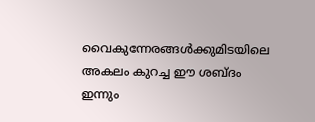വൈകുന്നേരങ്ങള്‍ക്കുമിടയിലെ അകലം കുറച്ച ഈ ശബ്ദം ഇന്നും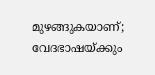മുഴങ്ങുകയാണ്; വേദഭാഷയ്ക്കും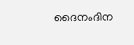ദൈനംദിന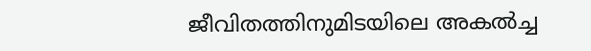ജീവിതത്തിനുമിടയിലെ അകല്‍ച്ച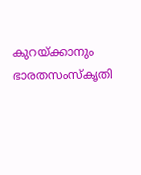കുറയ്ക്കാനും ഭാരതസംസ്‌കൃതി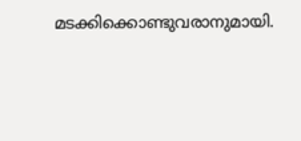മടക്കിക്കൊണ്ടുവരാനുമായി.